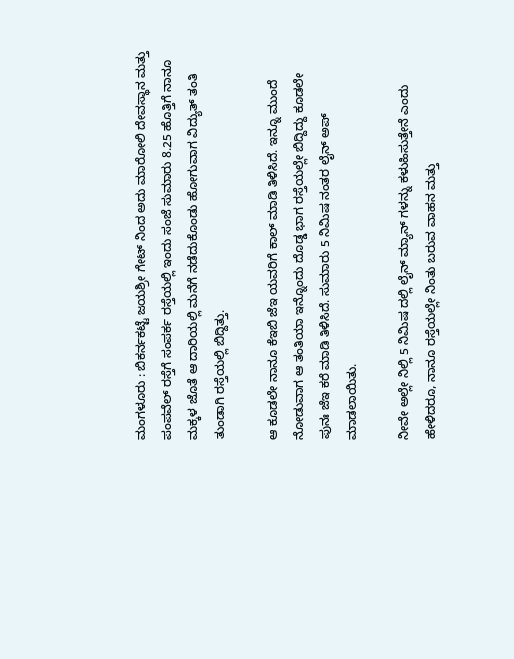ಮಂಗಳೂರು : ಬಿಕರ್ನಕಟ್ಟೆ ಜಯಶ್ರೀ ಗೇಟ್ ನಿಂದ ಅದು ಮಾರೋಲಿ ದೇವಸ್ಥಾನ ಮತ್ತು ಪಂಪವೆಲ್ ರಸ್ತೆಗೆ ಸಂಪರ್ಕ ರಸ್ತೆಯಲ್ಲಿ ಇಂದು ಸಂಜೆ ಸುಮಾರು 8.25 ಹೊತ್ತಿಗೆ ನಾನೂ ಮಕ್ಕಳ ಜೊತೆ ಆ ದಾರಿಯಲ್ಲಿ ಮನೆಗೆ ನಡೆದುಕೊಂಡು ಹೋಗುವಾಗ ವಿದ್ಯುತ್ ತಂತಿ ತುಂಡಾಗಿ ರಸ್ತೆಯಲ್ಲಿ ಬಿದ್ದಿತ್ತು.

ಆ ಕೂಡಲೇ ನಾನೂ ಕೆಇಬಿ ಜೆಇ ಯವರಿಗೆ ಕಾಲ್ ಮಾಡಿ ತಿಳಿಸಿದೆ. ಇನ್ನೂ ಮುಂದೆ ನೋಡುವಾಗ ಆ ತಂತಿಯಾ ಇನ್ನೊಂದು ದೊಡ್ಡ ಭಾಗ ರಸ್ತೆಯಲ್ಲೇ ಬಿದ್ದಿದ್ದು ಕೂಡಲೇ ಪುನಃ ಜೆಇ ಕರೆ ಮಾಡಿ ತಿಳಿಸಿದೆ. ಸುಮಾರು 5 ನಿಮಿಷ ನಂತರ ಲೈನ್ ಅಪ್ ಮಾಡಲಾಯಿತು.

ನೀವೇ ಅಲ್ಲೇ ನಿಲ್ಲಿ 5 ನಿಮಿಷ ದಲ್ಲಿ ಲೈನ್ ಮ್ಯಾನ್ ಗಳನ್ನು ಕಳುಹಿಸುತ್ತೇನೆ ಎಂದು ಹೇಳಿದರೂ, ನಾನೂ ರಸ್ತೆಯಲ್ಲೇ ನಿಂತು ಬರುವ ವಾಹನ ಮತ್ತು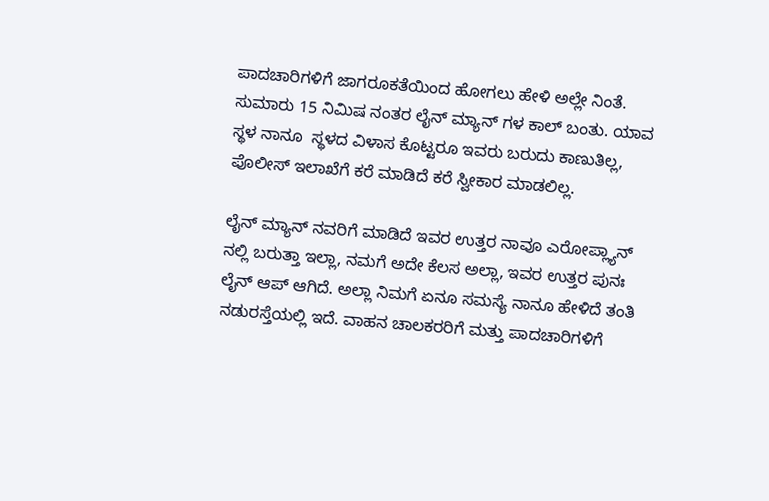ಪಾದಚಾರಿಗಳಿಗೆ ಜಾಗರೂಕತೆಯಿಂದ ಹೋಗಲು ಹೇಳಿ ಅಲ್ಲೇ ನಿಂತೆ. ಸುಮಾರು 15 ನಿಮಿಷ ನಂತರ ಲೈನ್ ಮ್ಯಾನ್ ಗಳ ಕಾಲ್ ಬಂತು. ಯಾವ ಸ್ಥಳ ನಾನೂ  ಸ್ಥಳದ ವಿಳಾಸ ಕೊಟ್ಟರೂ ಇವರು ಬರುದು ಕಾಣುತಿಲ್ಲ, ಪೊಲೀಸ್ ಇಲಾಖೆಗೆ ಕರೆ ಮಾಡಿದೆ ಕರೆ ಸ್ವೀಕಾರ ಮಾಡಲಿಲ್ಲ.

ಲೈನ್ ಮ್ಯಾನ್ ನವರಿಗೆ ಮಾಡಿದೆ ಇವರ ಉತ್ತರ ನಾವೂ ಎರೋಪ್ಲ್ಯಾನ್ ನಲ್ಲಿ ಬರುತ್ತಾ ಇಲ್ಲಾ, ನಮಗೆ ಅದೇ ಕೆಲಸ ಅಲ್ಲಾ, ಇವರ ಉತ್ತರ ಪುನಃ ಲೈನ್ ಆಪ್ ಆಗಿದೆ. ಅಲ್ಲಾ ನಿಮಗೆ ಏನೂ ಸಮಸ್ಯೆ ನಾನೂ ಹೇಳಿದೆ ತಂತಿ ನಡುರಸ್ತೆಯಲ್ಲಿ ಇದೆ. ವಾಹನ ಚಾಲಕರರಿಗೆ ಮತ್ತು ಪಾದಚಾರಿಗಳಿಗೆ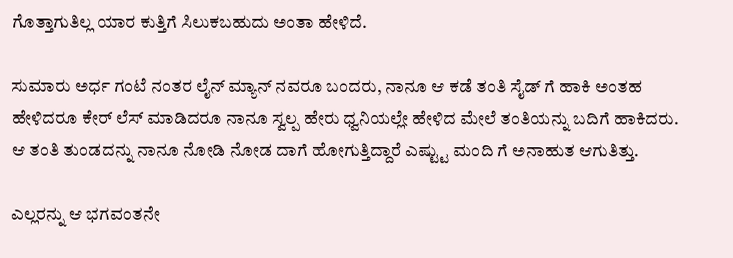ಗೊತ್ತಾಗುತಿಲ್ಲ ಯಾರ ಕುತ್ತಿಗೆ ಸಿಲುಕಬಹುದು ಅಂತಾ ಹೇಳಿದೆ.

ಸುಮಾರು ಅರ್ಧ ಗಂಟೆ ನಂತರ ಲೈನ್ ಮ್ಯಾನ್ ನವರೂ ಬಂದರು, ನಾನೂ ಆ ಕಡೆ ತಂತಿ ಸೈಡ್ ಗೆ ಹಾಕಿ ಅಂತಹ ಹೇಳಿದರೂ ಕೇರ್ ಲೆಸ್ ಮಾಡಿದರೂ ನಾನೂ ಸ್ವಲ್ಪ ಹೇರು ಧ್ವನಿಯಲ್ಲೇ ಹೇಳಿದ ಮೇಲೆ ತಂತಿಯನ್ನು ಬದಿಗೆ ಹಾಕಿದರು. ಆ ತಂತಿ ತುಂಡದನ್ನು ನಾನೂ ನೋಡಿ ನೋಡ ದಾಗೆ ಹೋಗುತ್ತಿದ್ದಾರೆ ಎಷ್ಟ್ಟು ಮಂದಿ ಗೆ ಅನಾಹುತ ಆಗುತಿತ್ತು.

ಎಲ್ಲರನ್ನು ಆ ಭಗವಂತನೇ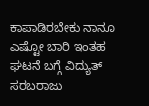ಕಾಪಾಡಿರಬೇಕು ನಾನೂ ಎಷ್ಟೋ ಬಾರಿ ಇಂತಹ ಘಟನೆ ಬಗ್ಗೆ ವಿದ್ಯುತ್ ಸರಬರಾಜು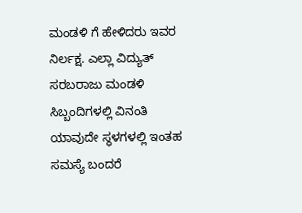ಮಂಡಳಿ ಗೆ ಹೇಳಿದರು ಇವರ ನಿರ್ಲಕ್ಷ. ಎಲ್ಲಾ ವಿದ್ಯುತ್ ಸರಬರಾಜು ಮಂಡಳಿ ಸಿಬ್ಬಂದಿಗಳಲ್ಲಿ ವಿನಂತಿ ಯಾವುದೇ ಸ್ಥಳಗಳಲ್ಲಿ ಇಂತಹ ಸಮಸ್ಯೆ ಬಂದರೆ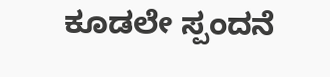ಕೂಡಲೇ ಸ್ಪಂದನೆ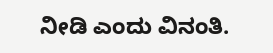ನೀಡಿ ಎಂದು ವಿನಂತಿ.